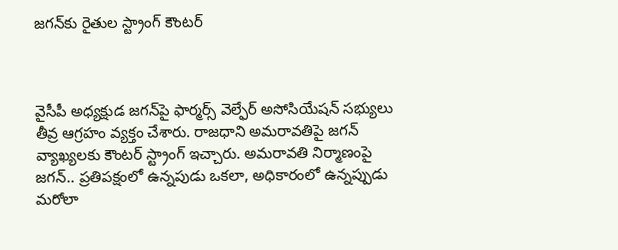జగన్‌కు రైతుల స్ట్రాంగ్ కౌంటర్



వైసీపీ అధ్యక్షుడ జగన్‌పై ఫార్మర్స్ వెల్ఫేర్ అసోసియేషన్ సభ్యులు తీవ్ర ఆగ్రహం వ్యక్తం చేశారు. రాజధాని అమరావతిపై జగన్ వ్యాఖ్యలకు కౌంటర్ స్ట్రాంగ్ ఇచ్చారు. అమరావతి నిర్మాణంపై జగన్.. ప్రతిపక్షంలో ఉన్నపుడు ఒకలా, అధికారంలో ఉన్నప్పుడు మరోలా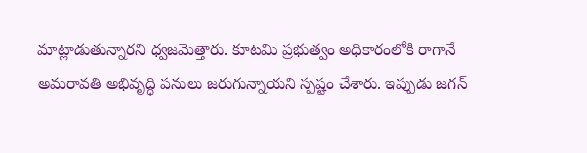మాట్లాడుతున్నారని ధ్వజమెత్తారు. కూటమి ప్రభుత్వం అధికారంలోకి రాగానే అమరావతి అభివృద్ధి పనులు జరుగున్నాయని స్పష్టం చేశారు. ఇప్పుడు జగన్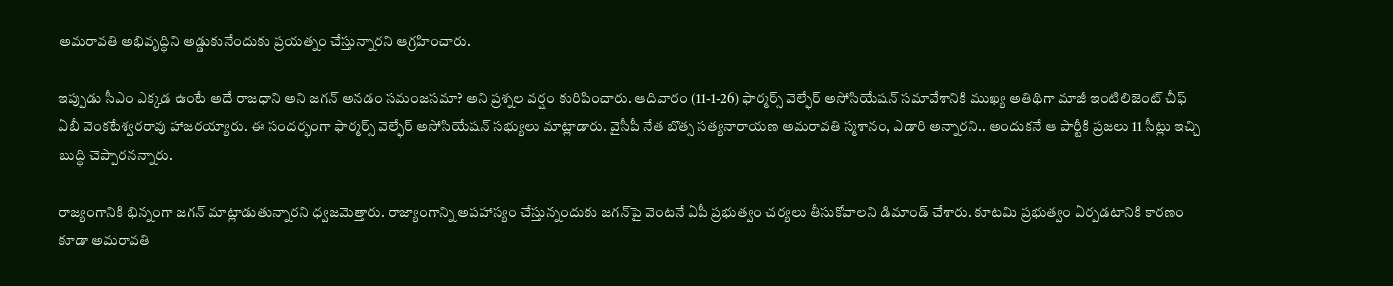అమరావతి అభివృద్ధిని అడ్డుకునేందుకు ప్రయత్నం చేస్తున్నారని ఆగ్రహించారు.

ఇప్పుడు సీఎం ఎక్కడ ఉంటే అదే రాజధాని అని జగన్ అనడం సమంజసమా? అని ప్రశ్నల వర్షం కురిపించారు. ఆదివారం (11-1-26) ఫార్మర్స్ వెల్ఫేర్ అసోసియేషన్ సమావేశానికి ముఖ్య అతిథిగా మాజీ ఇంటిలిజెంట్ చీఫ్ ఏబీ వెంకటేశ్వరరావు హాజరయ్యారు. ఈ సందర్భంగా ఫార్మర్స్ వెల్ఫేర్ అసోసియేషన్ సభ్యులు మాట్లాడారు. వైసీపీ నేత బొత్స సత్యనారాయణ అమరావతి స్మశానం, ఎడారి అన్నారని.. అందుకనే ఆ పార్టీకి ప్రజలు 11 సీట్లు ఇచ్చి బుద్ధి చెప్పారనన్నారు.

రాజ్యంగానికి భిన్నంగా జగన్ మాట్లాడుతున్నారని ధ్వజమెత్తారు. రాజ్యాంగాన్ని అపహాస్యం చేస్తున్నందుకు జగన్‌పై వెంటనే ఏపీ ప్రభుత్వం చర్యలు తీసుకోవాలని డిమాండ్ చేశారు. కూటమి ప్రభుత్వం ఏర్పడటానికి కారణం కూడా అమరావతి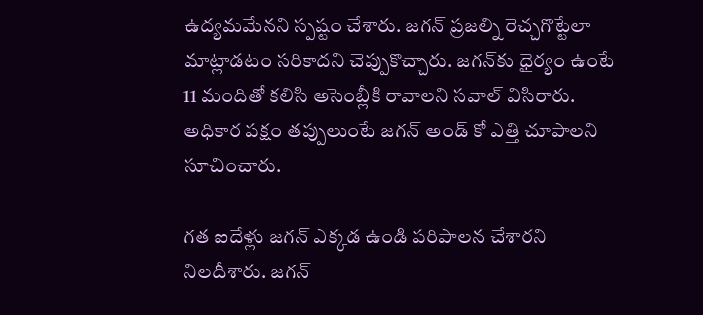ఉద్యమమేనని స్పష్టం చేశారు. జగన్ ప్రజల్ని రెచ్చగొట్టేలా మాట్లాడటం సరికాదని చెప్పుకొచ్చారు. జగన్‌కు ధైర్యం ఉంటే 11 మందితో కలిసి అసెంబ్లీకి రావాలని సవాల్ విసిరారు. అధికార పక్షం తప్పులుంటే జగన్ అండ్ కో ఎత్తి చూపాలని సూచించారు.

గత ఐదేళ్లు జగన్ ఎక్కడ ఉండి పరిపాలన చేశారని నిలదీశారు. జగన్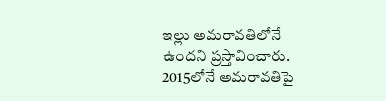ఇల్లు అమరావతిలోనే ఉందని ప్రస్తావించారు. 2015లోనే అమరావతిపై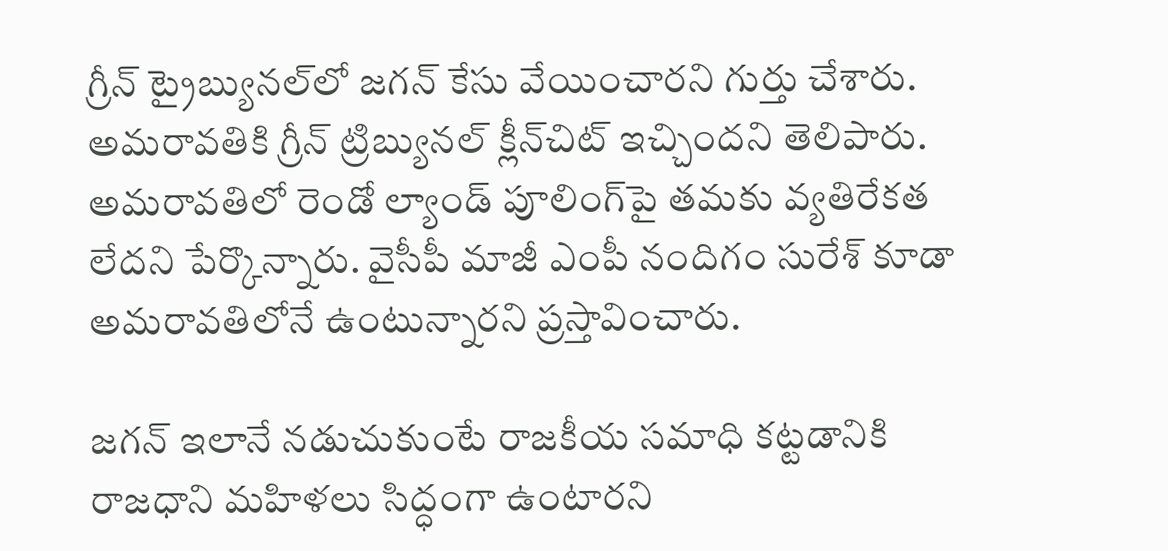గ్రీన్ ట్రైబ్యునల్‌లో జగన్ కేసు వేయించారని గుర్తు చేశారు. అమరావతికి గ్రీన్ ట్రిబ్యునల్ క్లీన్‌చిట్ ఇచ్చిందని తెలిపారు. అమరావతిలో రెండో ల్యాండ్ పూలింగ్‌పై తమకు వ్యతిరేకత లేదని పేర్కొన్నారు. వైసీపీ మాజీ ఎంపీ నందిగం సురేశ్ కూడా అమరావతిలోనే ఉంటున్నారని ప్రస్తావించారు.

జగన్ ఇలానే నడుచుకుంటే రాజకీయ సమాధి కట్టడానికి రాజధాని మహిళలు సిద్ధంగా ఉంటారని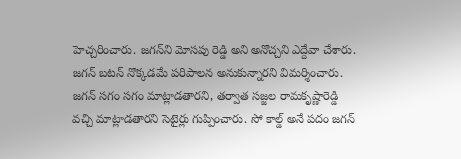హెచ్చరించారు. జగన్‌ని మోసపు రెడ్డి అని అనొచ్చని ఎద్దేవా చేశారు. జగన్ బటన్ నొక్కడమే పరిపాలన అనుకున్నారని విమర్శించారు. జగన్ సగం సగం మాట్లాడతారని, తర్వాత సజ్జల రామకృష్ణారెడ్డి వచ్చి మాట్లాడతారని సెటైర్లు గుప్పించారు. సో కాల్డ్ అనే పదం జగన్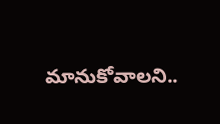మానుకోవాలని..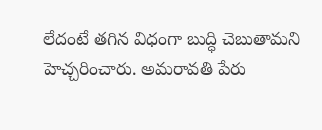లేదంటే తగిన విధంగా బుద్ధి చెబుతామని హెచ్చరించారు. అమరావతి పేరు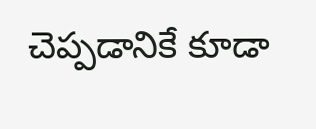చెప్పడానికే కూడా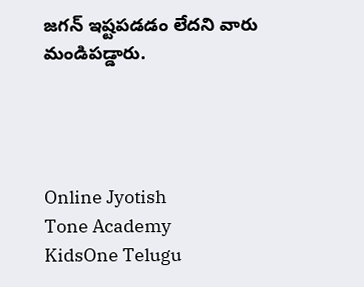జగన్ ఇష్టపడడం లేదని వారు మండిపడ్డారు.




Online Jyotish
Tone Academy
KidsOne Telugu